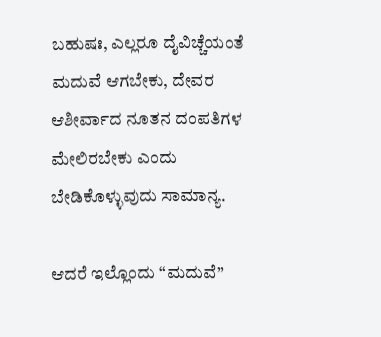ಬಹುಷಃ, ಎಲ್ಲರೂ ದೈವಿಚ್ಚೆಯಂತೆ ಮದುವೆ ಆಗಬೇಕು, ದೇವರ ಆಶೀರ್ವಾದ ನೂತನ ದಂಪತಿಗಳ ಮೇಲಿರಬೇಕು ಎಂದು ಬೇಡಿಕೊಳ್ಳುವುದು ಸಾಮಾನ್ಯ.

ಆದರೆ ಇಲ್ಲೊಂದು “ಮದುವೆ”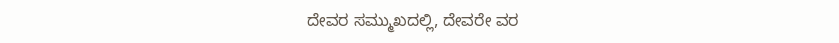ದೇವರ ಸಮ್ಮುಖದಲ್ಲಿ, ದೇವರೇ ವರ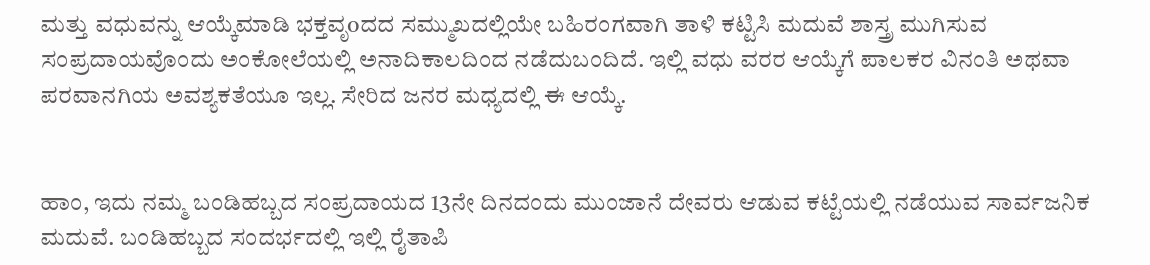ಮತ್ತು ವಧುವನ್ನು ಆಯ್ಕೆಮಾಡಿ ಭಕ್ತವೃoದದ ಸಮ್ಮುಖದಲ್ಲಿಯೇ ಬಹಿರಂಗವಾಗಿ ತಾಳಿ ಕಟ್ಟಿಸಿ ಮದುವೆ ಶಾಸ್ತ್ರ ಮುಗಿಸುವ ಸಂಪ್ರದಾಯವೊಂದು ಅಂಕೋಲೆಯಲ್ಲಿ ಅನಾದಿಕಾಲದಿಂದ ನಡೆದುಬಂದಿದೆ. ಇಲ್ಲಿ ವಧು ವರರ ಆಯ್ಕೆಗೆ ಪಾಲಕರ ವಿನಂತಿ ಅಥವಾ ಪರವಾನಗಿಯ ಅವಶ್ಯಕತೆಯೂ ಇಲ್ಲ. ಸೇರಿದ ಜನರ ಮಧ್ಯದಲ್ಲಿ ಈ ಆಯ್ಕೆ.


ಹಾಂ, ಇದು ನಮ್ಮ ಬಂಡಿಹಬ್ಬದ ಸಂಪ್ರದಾಯದ 13ನೇ ದಿನದಂದು ಮುಂಜಾನೆ ದೇವರು ಆಡುವ ಕಟ್ಟೆಯಲ್ಲಿ ನಡೆಯುವ ಸಾರ್ವಜನಿಕ ಮದುವೆ. ಬಂಡಿಹಬ್ಬದ ಸಂದರ್ಭದಲ್ಲಿ ಇಲ್ಲಿ ರೈತಾಪಿ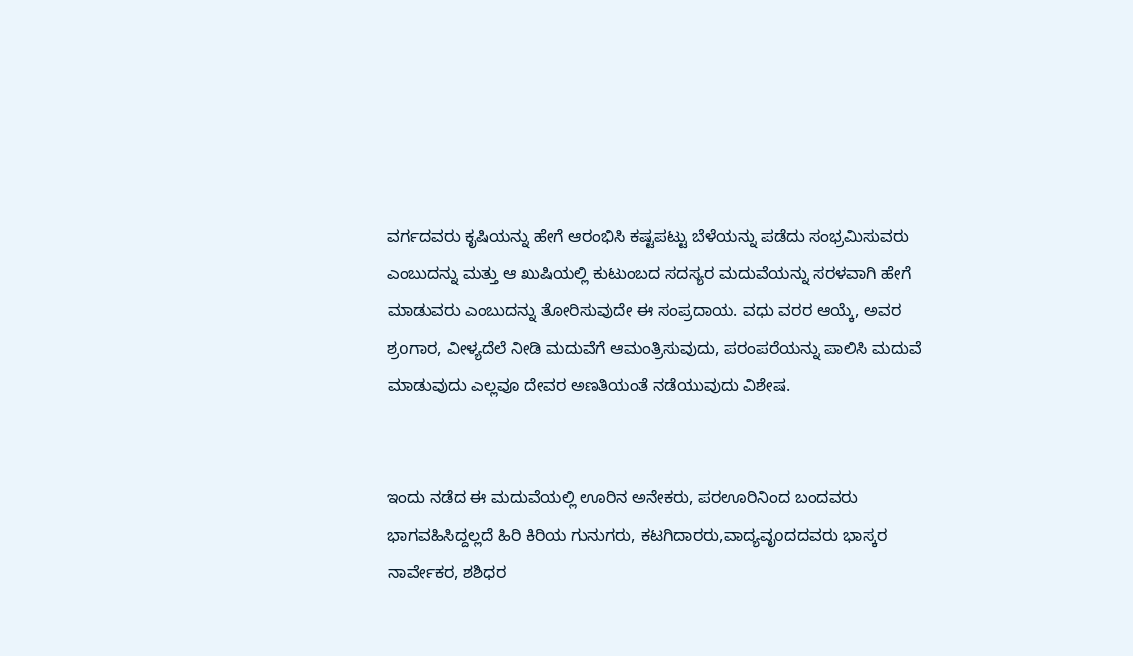ವರ್ಗದವರು ಕೃಷಿಯನ್ನು ಹೇಗೆ ಆರಂಭಿಸಿ ಕಷ್ಟಪಟ್ಟು ಬೆಳೆಯನ್ನು ಪಡೆದು ಸಂಭ್ರಮಿಸುವರು ಎಂಬುದನ್ನು ಮತ್ತು ಆ ಖುಷಿಯಲ್ಲಿ ಕುಟುಂಬದ ಸದಸ್ಯರ ಮದುವೆಯನ್ನು ಸರಳವಾಗಿ ಹೇಗೆ ಮಾಡುವರು ಎಂಬುದನ್ನು ತೋರಿಸುವುದೇ ಈ ಸಂಪ್ರದಾಯ. ವಧು ವರರ ಆಯ್ಕೆ, ಅವರ ಶ್ರoಗಾರ, ವೀಳ್ಯದೆಲೆ ನೀಡಿ ಮದುವೆಗೆ ಆಮಂತ್ರಿಸುವುದು, ಪರಂಪರೆಯನ್ನು ಪಾಲಿಸಿ ಮದುವೆ ಮಾಡುವುದು ಎಲ್ಲವೂ ದೇವರ ಅಣತಿಯಂತೆ ನಡೆಯುವುದು ವಿಶೇಷ.


ಇಂದು ನಡೆದ ಈ ಮದುವೆಯಲ್ಲಿ ಊರಿನ ಅನೇಕರು, ಪರಊರಿನಿಂದ ಬಂದವರು ಭಾಗವಹಿಸಿದ್ದಲ್ಲದೆ ಹಿರಿ ಕಿರಿಯ ಗುನುಗರು, ಕಟಗಿದಾರರು,ವಾದ್ಯವೃoದದವರು ಭಾಸ್ಕರ ನಾರ್ವೇಕರ, ಶಶಿಧರ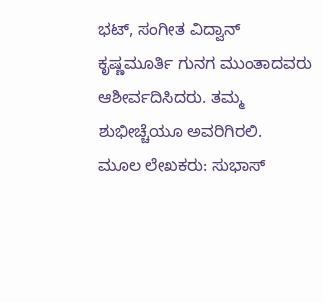ಭಟ್, ಸಂಗೀತ ವಿದ್ವಾನ್ ಕೃಷ್ಣಮೂರ್ತಿ ಗುನಗ ಮುಂತಾದವರು ಆಶೀರ್ವದಿಸಿದರು. ತಮ್ಮ ಶುಭೀಚ್ಚೆಯೂ ಅವರಿಗಿರಲಿ.
ಮೂಲ ಲೇಖಕರು: ಸುಭಾಸ್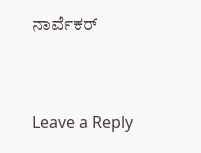ನಾರ್ವೆಕರ್


Leave a Reply